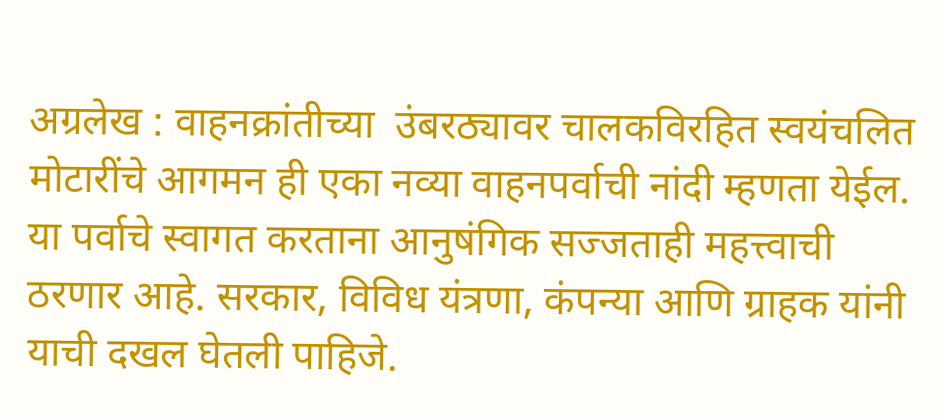अग्रलेख : वाहनक्रांतीच्या  उंबरठ्यावर चालकविरहित स्वयंचलित मोटारींचे आगमन ही एका नव्या वाहनपर्वाची नांदी म्हणता येईल. या पर्वाचे स्वागत करताना आनुषंगिक सज्जताही महत्त्वाची ठरणार आहे. सरकार, विविध यंत्रणा, कंपन्या आणि ग्राहक यांनी याची दखल घेतली पाहिजे.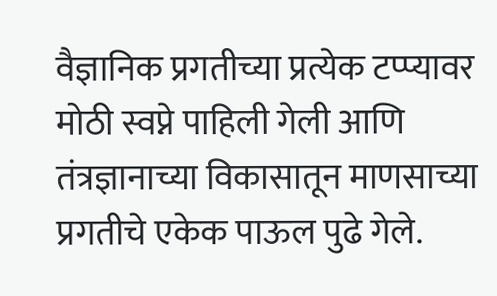वैज्ञानिक प्रगतीच्या प्रत्येक टप्प्यावर मोठी स्वप्ने पाहिली गेली आणि तंत्रज्ञानाच्या विकासातून माणसाच्या प्रगतीचे एकेक पाऊल पुढे गेले.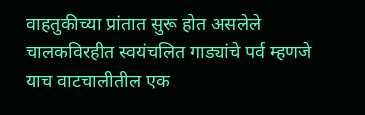वाहतुकीच्या प्रांतात सुरू होत असलेले चालकविरहीत स्वयंचलित गाड्यांचे पर्व म्हणजे याच वाटचालीतील एक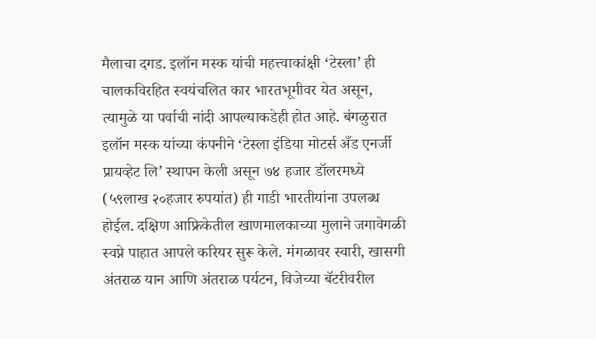मैलाचा दगड. इलॉन मस्क यांची महत्त्वाकांक्षी ‘टेस्ला’ ही चालकविरहित स्वयंचलित कार भारतभूमीवर येत असून, त्यामुळे या पर्वाची नांदी आपल्याकडेही होत आहे. बंगळुरात इलॉन मस्क यांच्या कंपनीने ‘टेस्ला इंडिया मोटर्स अँड एनर्जी प्रायव्हेट लि’ स्थापन केली असून ७४ हजार डॉलरमध्ये (५९लाख २०हजार रुपयांत) ही गाडी भारतीयांना उपलब्ध होईल. दक्षिण आफ्रिकेतील खाणमालकाच्या मुलाने जगावेगळी स्वप्ने पाहात आपले करियर सुरू केले. मंगळावर स्वारी, खासगी अंतराळ यान आणि अंतराळ पर्यटन, विजेच्या बॅटरीवरील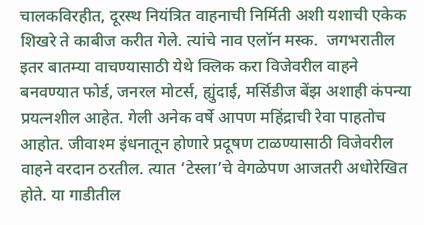चालकविरहीत, दूरस्थ नियंत्रित वाहनाची निर्मिती अशी यशाची एकेक शिखरे ते काबीज करीत गेले. त्यांचे नाव एलॉन मस्क.  जगभरातील इतर बातम्या वाचण्यासाठी येथे क्लिक करा विजेवरील वाहने बनवण्यात फोर्ड, जनरल मोटर्स, ह्युंदाई, मर्सिडीज बेंझ अशाही कंपन्या प्रयत्नशील आहेत. गेली अनेक वर्षे आपण महिंद्राची रेवा पाहतोच आहोत. जीवाश्‍म इंधनातून होणारे प्रदूषण टाळण्यासाठी विजेवरील वाहने वरदान ठरतील. त्यात ‘टेस्ला’चे वेगळेपण आजतरी अधोरेखित होते. या गाडीतील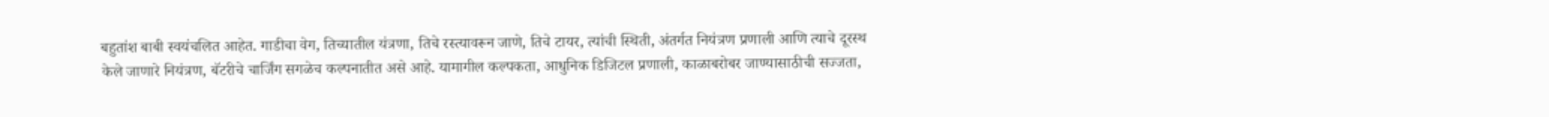बहुतांश बाबी स्वयंचलित आहेत. गाडीचा वेग, तिच्यातील यंत्रणा, तिचे रस्त्यावरून जाणे, तिचे टायर, त्यांची स्थिती, अंतर्गत नियंत्रण प्रणाली आणि त्याचे दूरस्थ केले जाणारे नियंत्रण, बॅटरीचे चार्जिंग सगळेच कल्पनातीत असे आहे. यामागील कल्पकता, आधुनिक डिजिटल प्रणाली, काळाबरोबर जाण्यासाठीची सज्जता,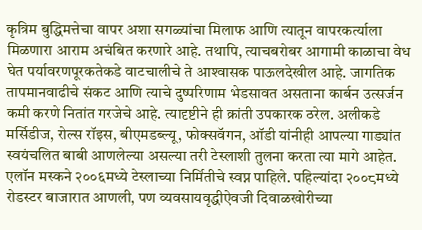कृत्रिम बुद्धिमत्तेचा वापर अशा सगळ्यांचा मिलाफ आणि त्यातून वापरकर्त्याला मिळणारा आराम अचंबित करणारे आहे. तथापि, त्याचबरोबर आगामी काळाचा वेध घेत पर्यावरणपूरकतेकडे वाटचालीचे ते आश्‍वासक पाऊलदेखील आहे. जागतिक तापमानवाढीचे संकट आणि त्याचे दुष्परिणाम भेडसावत असताना कार्बन उत्सर्जन कमी करणे नितांत गरजेचे आहे. त्यादृष्टीने ही क्रांती उपकारक ठरेल. अलीकडे मर्सिडीज, रोल्स रॉइस, बीएमडब्ल्यू, फोक्‍सवॅगन, ऑडी यांनीही आपल्या गाड्यांत स्वयंचलित बाबी आणलेल्या असल्या तरी टेस्लाशी तुलना करता त्या मागे आहेत. एलॉन मस्कने २००६मध्ये टेस्लाच्या निर्मितीचे स्वप्न पाहिले. पहिल्यांदा २००८मध्ये रोडस्टर बाजारात आणली, पण व्यवसायवृद्धीऐवजी दिवाळखोरीच्या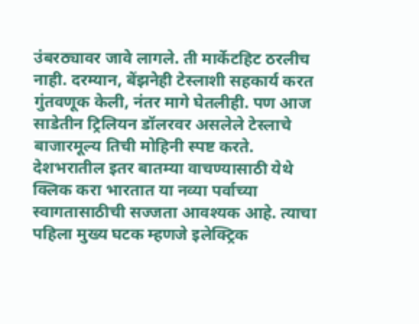उंबरठ्यावर जावे लागले. ती मार्केटहिट ठरलीच नाही. दरम्यान, बेंझनेही टेस्लाशी सहकार्य करत गुंतवणूक केली, नंतर मागे घेतलीही. पण आज साडेतीन ट्रिलियन डॉलरवर असलेले टेस्लाचे बाजारमूल्य तिची मोहिनी स्पष्ट करते.   देशभरातील इतर बातम्या वाचण्यासाठी येथे क्लिक करा भारतात या नव्या पर्वाच्या स्वागतासाठीची सज्जता आवश्‍यक आहे. त्याचा पहिला मुख्य घटक म्हणजे इलेक्‍ट्रिक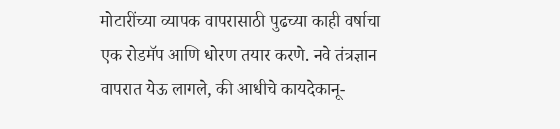मोटारींच्या व्यापक वापरासाठी पुढच्या काही वर्षाचा एक रोडमॅप आणि धोरण तयार करणे. नवे तंत्रज्ञान वापरात येऊ लागले, की आधीचे कायदेकानू-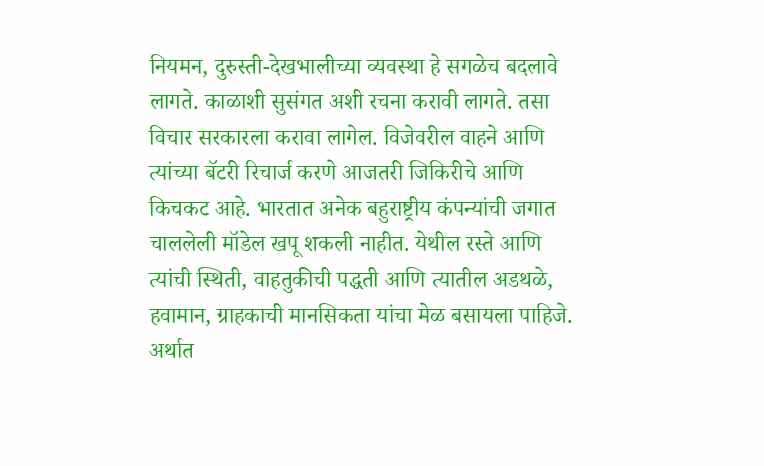नियमन, दुरुस्ती-देखभालीच्या व्यवस्था हे सगळेच बदलावे लागते. काळाशी सुसंगत अशी रचना करावी लागते. तसा विचार सरकारला करावा लागेल. विजेवरील वाहने आणि त्यांच्या बॅटरी रिचार्ज करणे आजतरी जिकिरीचे आणि किचकट आहे. भारतात अनेक बहुराष्ट्रीय कंपन्यांची जगात चाललेली मॉडेल खपू शकली नाहीत. येथील रस्ते आणि त्यांची स्थिती, वाहतुकीची पद्धती आणि त्यातील अडथळे, हवामान, ग्राहकाची मानसिकता यांचा मेळ बसायला पाहिजे. अर्थात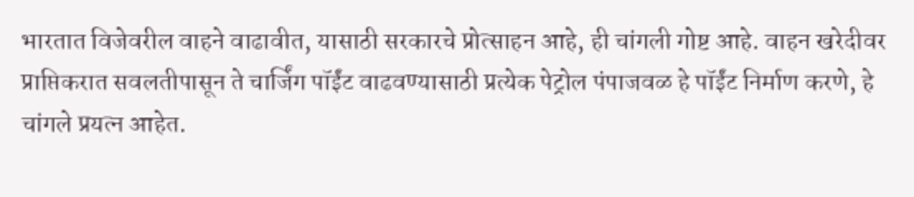भारतात विजेवरील वाहने वाढावीत, यासाठी सरकारचे प्रोत्साहन आहे, ही चांगली गोष्ट आहे. वाहन खरेदीवर प्राप्तिकरात सवलतीपासून ते चार्जिंग पॉईंट वाढवण्यासाठी प्रत्येक पेट्रोल पंपाजवळ हे पॉईंट निर्माण करणे, हे चांगले प्रयत्न आहेत.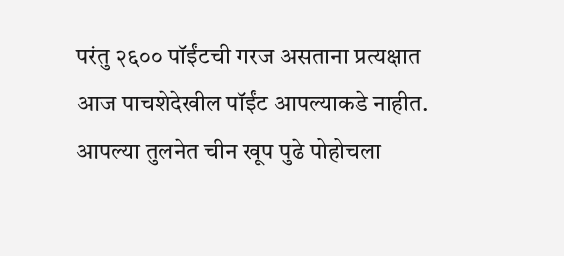परंतु २६०० पॉईंटची गरज असताना प्रत्यक्षात आज पाचशेदेखील पॉईंट आपल्याकडे नाहीत. आपल्या तुलनेत चीन खूप पुढे पोहोचला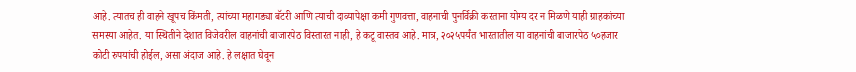आहे. त्यातच ही वाहने खूपच किंमती, त्यांच्या महागड्या बॅटरी आणि त्याची दाव्यापेक्षा कमी गुणवत्ता, वाहनाची पुनर्विक्री करताना योग्य दर न मिळणे याही ग्राहकांच्या समस्या आहेत. या स्थितीने देशात विजेवरील वाहनांची बाजारपेठ विस्तारत नाही, हे कटू वास्तव आहे. मात्र, २०२५पर्यंत भारतातील या वाहनांची बाजारपेठ ५०हजार कोटी रुपयांची होईल, असा अंदाज आहे. हे लक्षात घेवून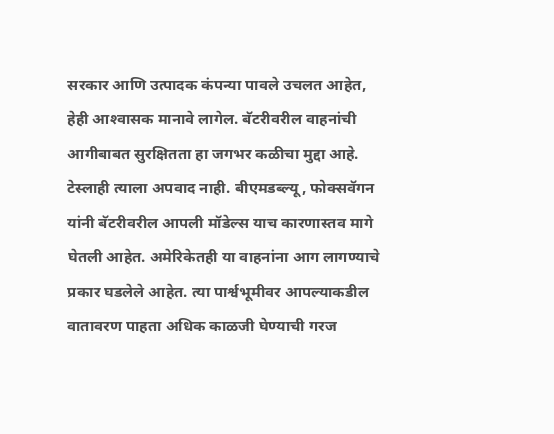सरकार आणि उत्पादक कंपन्या पावले उचलत आहेत, हेही आश्‍वासक मानावे लागेल. बॅटरीवरील वाहनांची आगीबाबत सुरक्षितता हा जगभर कळीचा मुद्दा आहे. टेस्लाही त्याला अपवाद नाही. बीएमडब्ल्यू, फोक्‍सवॅगन यांनी बॅटरीवरील आपली मॉडेल्स याच कारणास्तव मागे घेतली आहेत. अमेरिकेतही या वाहनांना आग लागण्याचे प्रकार घडलेले आहेत. त्या पार्श्वभूमीवर आपल्याकडील वातावरण पाहता अधिक काळजी घेण्याची गरज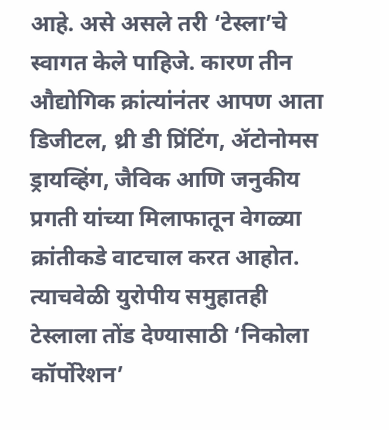आहे. असे असले तरी ‘टेस्ला’चे स्वागत केले पाहिजे. कारण तीन औद्योगिक क्रांत्यांनंतर आपण आता डिजीटल, थ्री डी प्रिंटिंग, ॲटोनोमस ड्रायव्हिंग, जैविक आणि जनुकीय प्रगती यांच्या मिलाफातून वेगळ्या क्रांतीकडे वाटचाल करत आहोत. त्याचवेळी युरोपीय समुहातही टेस्लाला तोंड देण्यासाठी ‘निकोला कॉर्पोरेशन’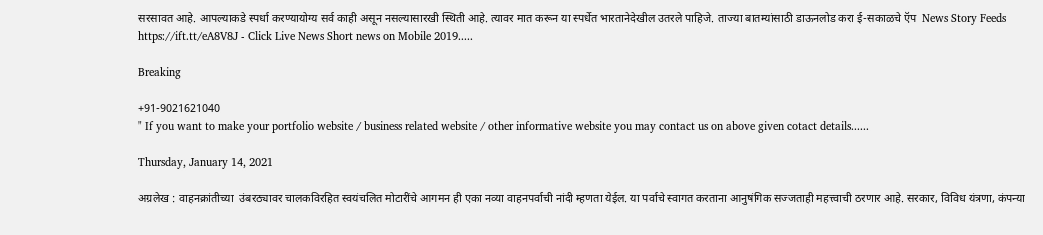सरसावत आहे. आपल्याकडे स्पर्धा करण्यायोग्य सर्व काही असून नसल्यासारखी स्थिती आहे. त्यावर मात करून या स्पर्धेत भारतानेदेखील उतरले पाहिजे. ताज्या बातम्यांसाठी डाऊनलोड करा ई-सकाळचे ऍप  News Story Feeds https://ift.tt/eA8V8J - Click Live News Short news on Mobile 2019.....

Breaking

+91-9021621040
" If you want to make your portfolio website / business related website / other informative website you may contact us on above given cotact details......

Thursday, January 14, 2021

अग्रलेख : वाहनक्रांतीच्या  उंबरठ्यावर चालकविरहित स्वयंचलित मोटारींचे आगमन ही एका नव्या वाहनपर्वाची नांदी म्हणता येईल. या पर्वाचे स्वागत करताना आनुषंगिक सज्जताही महत्त्वाची ठरणार आहे. सरकार, विविध यंत्रणा, कंपन्या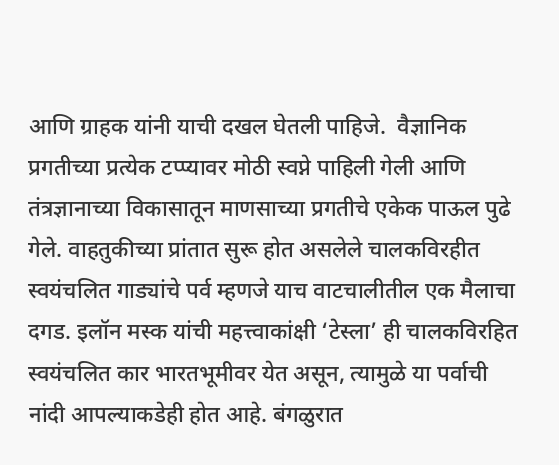आणि ग्राहक यांनी याची दखल घेतली पाहिजे.  वैज्ञानिक प्रगतीच्या प्रत्येक टप्प्यावर मोठी स्वप्ने पाहिली गेली आणि तंत्रज्ञानाच्या विकासातून माणसाच्या प्रगतीचे एकेक पाऊल पुढे गेले. वाहतुकीच्या प्रांतात सुरू होत असलेले चालकविरहीत स्वयंचलित गाड्यांचे पर्व म्हणजे याच वाटचालीतील एक मैलाचा दगड. इलॉन मस्क यांची महत्त्वाकांक्षी ‘टेस्ला’ ही चालकविरहित स्वयंचलित कार भारतभूमीवर येत असून, त्यामुळे या पर्वाची नांदी आपल्याकडेही होत आहे. बंगळुरात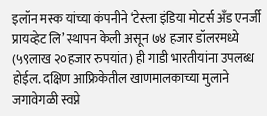इलॉन मस्क यांच्या कंपनीने ‘टेस्ला इंडिया मोटर्स अँड एनर्जी प्रायव्हेट लि’ स्थापन केली असून ७४ हजार डॉलरमध्ये (५९लाख २०हजार रुपयांत) ही गाडी भारतीयांना उपलब्ध होईल. दक्षिण आफ्रिकेतील खाणमालकाच्या मुलाने जगावेगळी स्वप्ने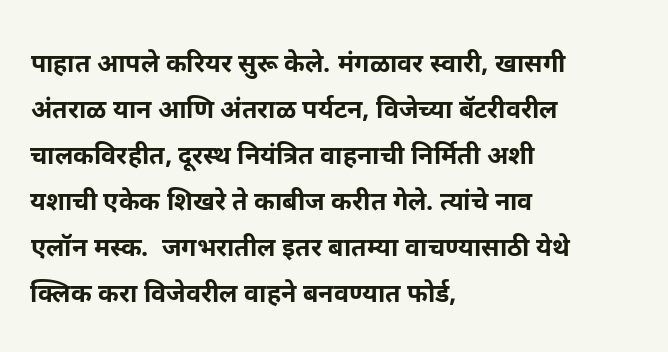पाहात आपले करियर सुरू केले. मंगळावर स्वारी, खासगी अंतराळ यान आणि अंतराळ पर्यटन, विजेच्या बॅटरीवरील चालकविरहीत, दूरस्थ नियंत्रित वाहनाची निर्मिती अशी यशाची एकेक शिखरे ते काबीज करीत गेले. त्यांचे नाव एलॉन मस्क.  जगभरातील इतर बातम्या वाचण्यासाठी येथे क्लिक करा विजेवरील वाहने बनवण्यात फोर्ड,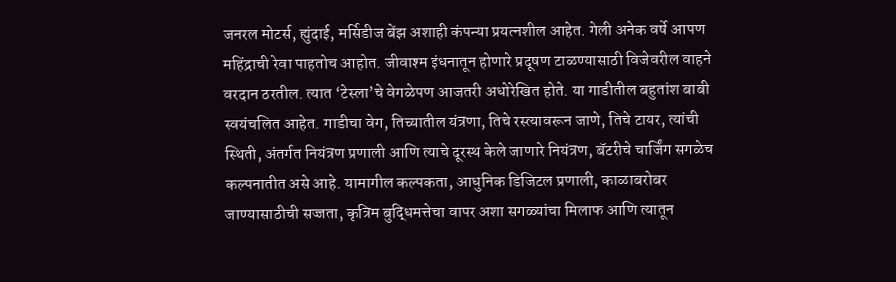जनरल मोटर्स, ह्युंदाई, मर्सिडीज बेंझ अशाही कंपन्या प्रयत्नशील आहेत. गेली अनेक वर्षे आपण महिंद्राची रेवा पाहतोच आहोत. जीवाश्‍म इंधनातून होणारे प्रदूषण टाळण्यासाठी विजेवरील वाहने वरदान ठरतील. त्यात ‘टेस्ला’चे वेगळेपण आजतरी अधोरेखित होते. या गाडीतील बहुतांश बाबी स्वयंचलित आहेत. गाडीचा वेग, तिच्यातील यंत्रणा, तिचे रस्त्यावरून जाणे, तिचे टायर, त्यांची स्थिती, अंतर्गत नियंत्रण प्रणाली आणि त्याचे दूरस्थ केले जाणारे नियंत्रण, बॅटरीचे चार्जिंग सगळेच कल्पनातीत असे आहे. यामागील कल्पकता, आधुनिक डिजिटल प्रणाली, काळाबरोबर जाण्यासाठीची सज्जता, कृत्रिम बुद्धिमत्तेचा वापर अशा सगळ्यांचा मिलाफ आणि त्यातून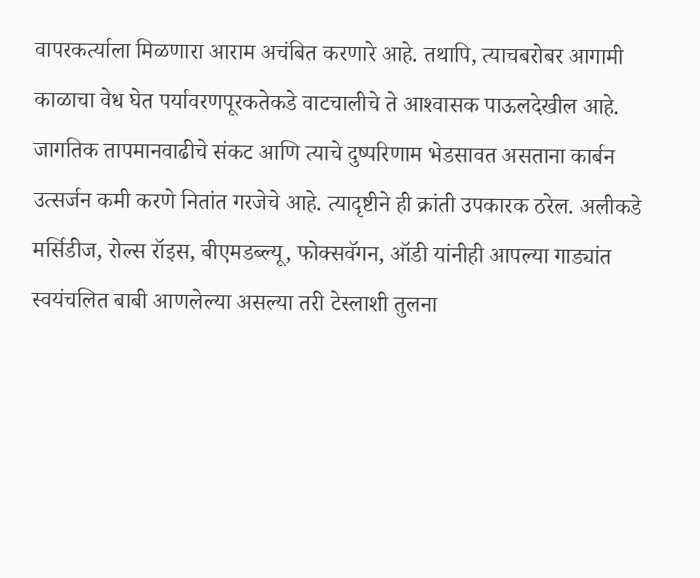वापरकर्त्याला मिळणारा आराम अचंबित करणारे आहे. तथापि, त्याचबरोबर आगामी काळाचा वेध घेत पर्यावरणपूरकतेकडे वाटचालीचे ते आश्‍वासक पाऊलदेखील आहे. जागतिक तापमानवाढीचे संकट आणि त्याचे दुष्परिणाम भेडसावत असताना कार्बन उत्सर्जन कमी करणे नितांत गरजेचे आहे. त्यादृष्टीने ही क्रांती उपकारक ठरेल. अलीकडे मर्सिडीज, रोल्स रॉइस, बीएमडब्ल्यू, फोक्‍सवॅगन, ऑडी यांनीही आपल्या गाड्यांत स्वयंचलित बाबी आणलेल्या असल्या तरी टेस्लाशी तुलना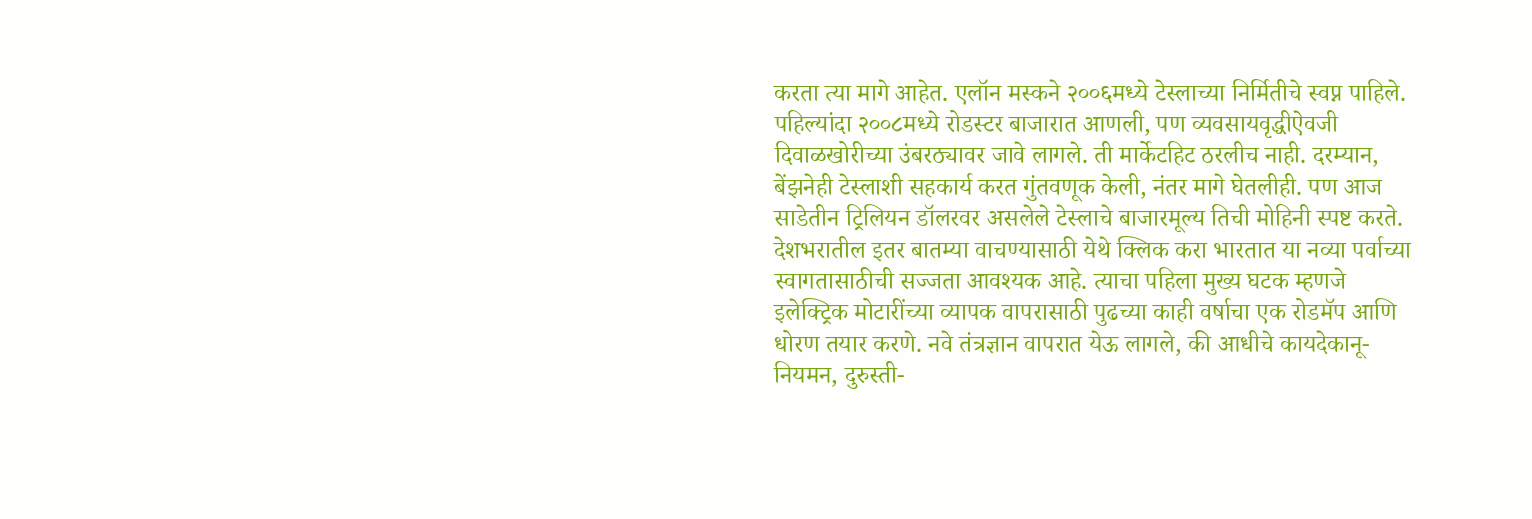करता त्या मागे आहेत. एलॉन मस्कने २००६मध्ये टेस्लाच्या निर्मितीचे स्वप्न पाहिले. पहिल्यांदा २००८मध्ये रोडस्टर बाजारात आणली, पण व्यवसायवृद्धीऐवजी दिवाळखोरीच्या उंबरठ्यावर जावे लागले. ती मार्केटहिट ठरलीच नाही. दरम्यान, बेंझनेही टेस्लाशी सहकार्य करत गुंतवणूक केली, नंतर मागे घेतलीही. पण आज साडेतीन ट्रिलियन डॉलरवर असलेले टेस्लाचे बाजारमूल्य तिची मोहिनी स्पष्ट करते.   देशभरातील इतर बातम्या वाचण्यासाठी येथे क्लिक करा भारतात या नव्या पर्वाच्या स्वागतासाठीची सज्जता आवश्‍यक आहे. त्याचा पहिला मुख्य घटक म्हणजे इलेक्‍ट्रिक मोटारींच्या व्यापक वापरासाठी पुढच्या काही वर्षाचा एक रोडमॅप आणि धोरण तयार करणे. नवे तंत्रज्ञान वापरात येऊ लागले, की आधीचे कायदेकानू-नियमन, दुरुस्ती-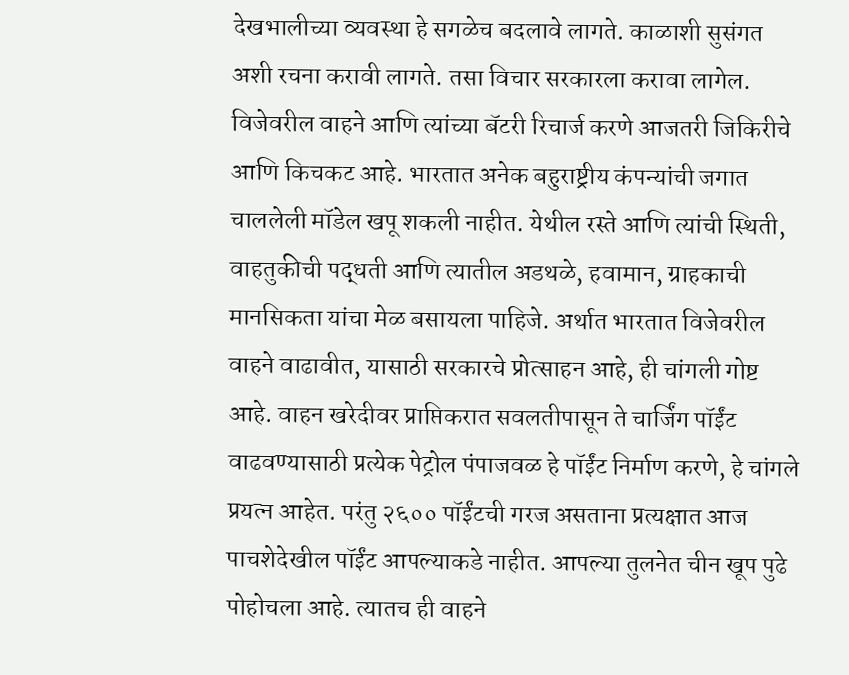देखभालीच्या व्यवस्था हे सगळेच बदलावे लागते. काळाशी सुसंगत अशी रचना करावी लागते. तसा विचार सरकारला करावा लागेल. विजेवरील वाहने आणि त्यांच्या बॅटरी रिचार्ज करणे आजतरी जिकिरीचे आणि किचकट आहे. भारतात अनेक बहुराष्ट्रीय कंपन्यांची जगात चाललेली मॉडेल खपू शकली नाहीत. येथील रस्ते आणि त्यांची स्थिती, वाहतुकीची पद्धती आणि त्यातील अडथळे, हवामान, ग्राहकाची मानसिकता यांचा मेळ बसायला पाहिजे. अर्थात भारतात विजेवरील वाहने वाढावीत, यासाठी सरकारचे प्रोत्साहन आहे, ही चांगली गोष्ट आहे. वाहन खरेदीवर प्राप्तिकरात सवलतीपासून ते चार्जिंग पॉईंट वाढवण्यासाठी प्रत्येक पेट्रोल पंपाजवळ हे पॉईंट निर्माण करणे, हे चांगले प्रयत्न आहेत. परंतु २६०० पॉईंटची गरज असताना प्रत्यक्षात आज पाचशेदेखील पॉईंट आपल्याकडे नाहीत. आपल्या तुलनेत चीन खूप पुढे पोहोचला आहे. त्यातच ही वाहने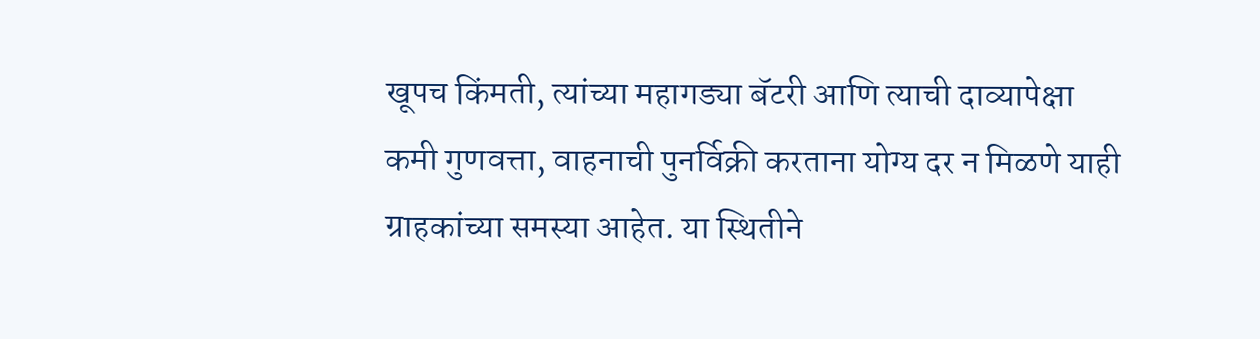खूपच किंमती, त्यांच्या महागड्या बॅटरी आणि त्याची दाव्यापेक्षा कमी गुणवत्ता, वाहनाची पुनर्विक्री करताना योग्य दर न मिळणे याही ग्राहकांच्या समस्या आहेत. या स्थितीने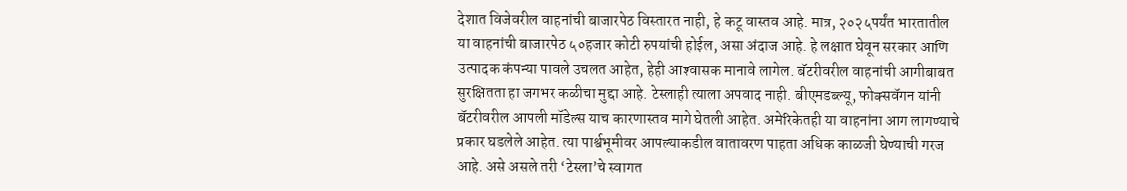देशात विजेवरील वाहनांची बाजारपेठ विस्तारत नाही, हे कटू वास्तव आहे. मात्र, २०२५पर्यंत भारतातील या वाहनांची बाजारपेठ ५०हजार कोटी रुपयांची होईल, असा अंदाज आहे. हे लक्षात घेवून सरकार आणि उत्पादक कंपन्या पावले उचलत आहेत, हेही आश्‍वासक मानावे लागेल. बॅटरीवरील वाहनांची आगीबाबत सुरक्षितता हा जगभर कळीचा मुद्दा आहे. टेस्लाही त्याला अपवाद नाही. बीएमडब्ल्यू, फोक्‍सवॅगन यांनी बॅटरीवरील आपली मॉडेल्स याच कारणास्तव मागे घेतली आहेत. अमेरिकेतही या वाहनांना आग लागण्याचे प्रकार घडलेले आहेत. त्या पार्श्वभूमीवर आपल्याकडील वातावरण पाहता अधिक काळजी घेण्याची गरज आहे. असे असले तरी ‘टेस्ला’चे स्वागत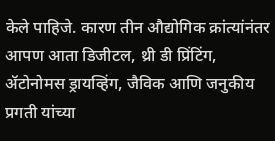केले पाहिजे. कारण तीन औद्योगिक क्रांत्यांनंतर आपण आता डिजीटल, थ्री डी प्रिंटिंग, ॲटोनोमस ड्रायव्हिंग, जैविक आणि जनुकीय प्रगती यांच्या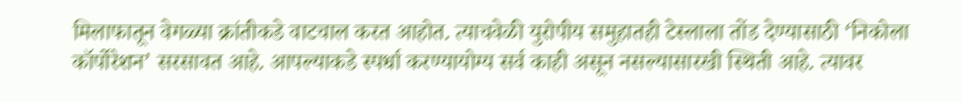मिलाफातून वेगळ्या क्रांतीकडे वाटचाल करत आहोत. त्याचवेळी युरोपीय समुहातही टेस्लाला तोंड देण्यासाठी ‘निकोला कॉर्पोरेशन’ सरसावत आहे. आपल्याकडे स्पर्धा करण्यायोग्य सर्व काही असून नसल्यासारखी स्थिती आहे. त्यावर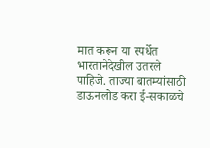मात करून या स्पर्धेत भारतानेदेखील उतरले पाहिजे. ताज्या बातम्यांसाठी डाऊनलोड करा ई-सकाळचे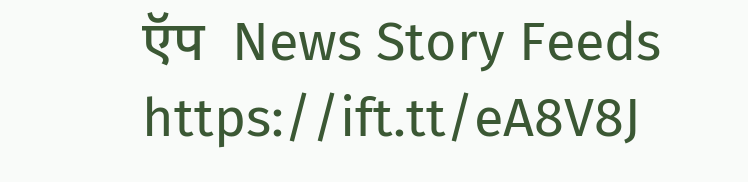ऍप  News Story Feeds https://ift.tt/eA8V8J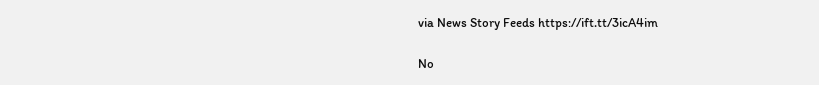via News Story Feeds https://ift.tt/3icA4im

No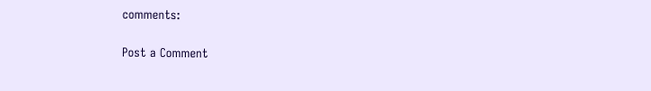comments:

Post a Comment